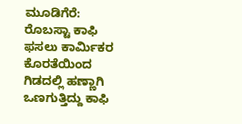ಮೂಡಿಗೆರೆ: ರೊಬಸ್ಟಾ ಕಾಫಿ ಫಸಲು ಕಾರ್ಮಿಕರ ಕೊರತೆಯಿಂದ ಗಿಡದಲ್ಲಿ ಹಣ್ಣಾಗಿ ಒಣಗುತ್ತಿದ್ದು ಕಾಫಿ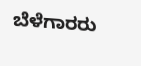ಬೆಳೆಗಾರರು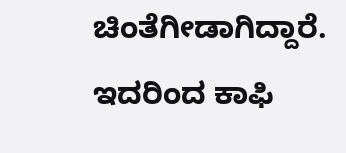ಚಿಂತೆಗೀಡಾಗಿದ್ದಾರೆ. ಇದರಿಂದ ಕಾಫಿ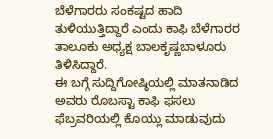ಬೆಳೆಗಾರರು ಸಂಕಷ್ಟದ ಹಾದಿ ತುಳಿಯುತ್ತಿದ್ದಾರೆ ಎಂದು ಕಾಫಿ ಬೆಳೆಗಾರರ ತಾಲೂಕು ಅಧ್ಯಕ್ಷ ಬಾಲಕೃಷ್ಣಬಾಳೂರು ತಿಳಿಸಿದ್ದಾರೆ.
ಈ ಬಗ್ಗೆ ಸುದ್ದಿಗೋಷ್ಠಿಯಲ್ಲಿ ಮಾತನಾಡಿದ ಅವರು ರೊಬಸ್ಟಾ ಕಾಫಿ ಫಸಲು ಫೆಬ್ರವರಿಯಲ್ಲಿ ಕೊಯ್ಲು ಮಾಡುವುದು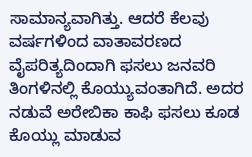ಸಾಮಾನ್ಯವಾಗಿತ್ತು. ಆದರೆ ಕೆಲವು ವರ್ಷಗಳಿಂದ ವಾತಾವರಣದ ವೈಪರಿತ್ಯದಿಂದಾಗಿ ಫಸಲು ಜನವರಿ ತಿಂಗಳಿನಲ್ಲಿ ಕೊಯ್ಯುವಂತಾಗಿದೆ. ಅದರ ನಡುವೆ ಅರೇಬಿಕಾ ಕಾಫಿ ಫಸಲು ಕೂಡ ಕೊಯ್ಲು ಮಾಡುವ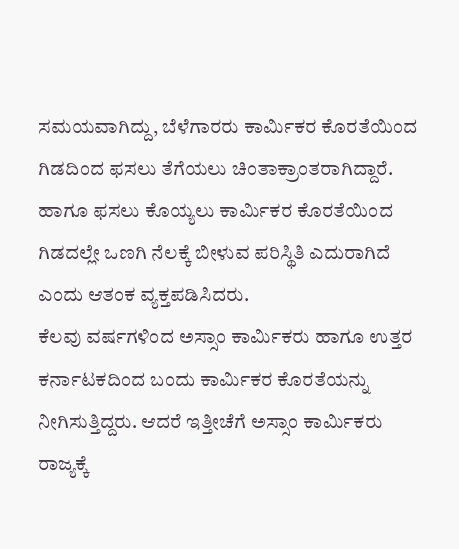ಸಮಯವಾಗಿದ್ದು, ಬೆಳೆಗಾರರು ಕಾರ್ಮಿಕರ ಕೊರತೆಯಿಂದ ಗಿಡದಿಂದ ಫಸಲು ತೆಗೆಯಲು ಚಿಂತಾಕ್ರಾಂತರಾಗಿದ್ದಾರೆ. ಹಾಗೂ ಫಸಲು ಕೊಯ್ಯಲು ಕಾರ್ಮಿಕರ ಕೊರತೆಯಿಂದ ಗಿಡದಲ್ಲೇ ಒಣಗಿ ನೆಲಕ್ಕೆ ಬೀಳುವ ಪರಿಸ್ಥಿತಿ ಎದುರಾಗಿದೆ ಎಂದು ಆತಂಕ ವ್ಯಕ್ತಪಡಿಸಿದರು.
ಕೆಲವು ವರ್ಷಗಳಿಂದ ಅಸ್ಸಾಂ ಕಾರ್ಮಿಕರು ಹಾಗೂ ಉತ್ತರ ಕರ್ನಾಟಕದಿಂದ ಬಂದು ಕಾರ್ಮಿಕರ ಕೊರತೆಯನ್ನು ನೀಗಿಸುತ್ತಿದ್ದರು. ಆದರೆ ಇತ್ತೀಚೆಗೆ ಅಸ್ಸಾಂ ಕಾರ್ಮಿಕರು ರಾಜ್ಯಕ್ಕೆ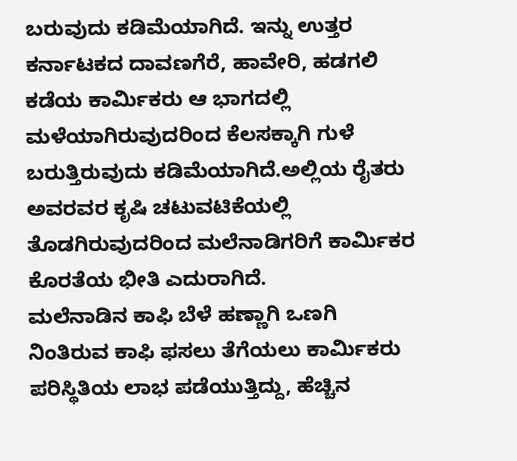ಬರುವುದು ಕಡಿಮೆಯಾಗಿದೆ. ಇನ್ನು ಉತ್ತರ ಕರ್ನಾಟಕದ ದಾವಣಗೆರೆ, ಹಾವೇರಿ, ಹಡಗಲಿ ಕಡೆಯ ಕಾರ್ಮಿಕರು ಆ ಭಾಗದಲ್ಲಿ ಮಳೆಯಾಗಿರುವುದರಿಂದ ಕೆಲಸಕ್ಕಾಗಿ ಗುಳೆ ಬರುತ್ತಿರುವುದು ಕಡಿಮೆಯಾಗಿದೆ.ಅಲ್ಲಿಯ ರೈತರು ಅವರವರ ಕೃಷಿ ಚಟುವಟಿಕೆಯಲ್ಲಿ ತೊಡಗಿರುವುದರಿಂದ ಮಲೆನಾಡಿಗರಿಗೆ ಕಾರ್ಮಿಕರ ಕೊರತೆಯ ಭೀತಿ ಎದುರಾಗಿದೆ.
ಮಲೆನಾಡಿನ ಕಾಫಿ ಬೆಳೆ ಹಣ್ಣಾಗಿ ಒಣಗಿ ನಿಂತಿರುವ ಕಾಫಿ ಫಸಲು ತೆಗೆಯಲು ಕಾರ್ಮಿಕರು ಪರಿಸ್ಥಿತಿಯ ಲಾಭ ಪಡೆಯುತ್ತಿದ್ದು, ಹೆಚ್ಚಿನ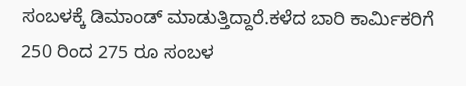ಸಂಬಳಕ್ಕೆ ಡಿಮಾಂಡ್ ಮಾಡುತ್ತಿದ್ದಾರೆ.ಕಳೆದ ಬಾರಿ ಕಾರ್ಮಿಕರಿಗೆ 250 ರಿಂದ 275 ರೂ ಸಂಬಳ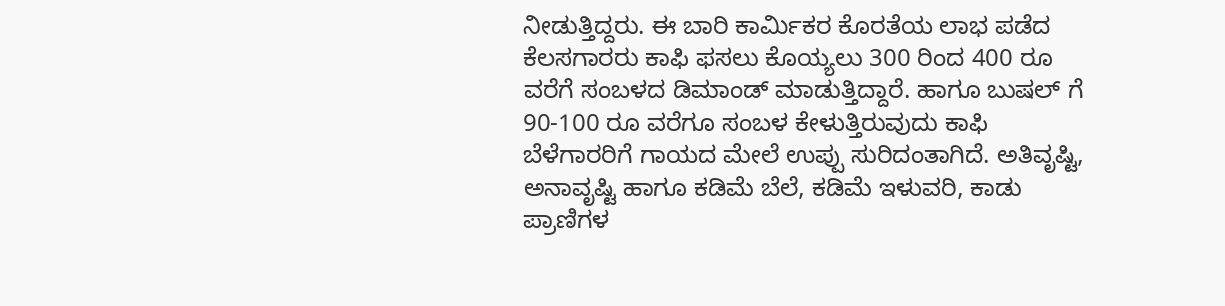ನೀಡುತ್ತಿದ್ದರು. ಈ ಬಾರಿ ಕಾರ್ಮಿಕರ ಕೊರತೆಯ ಲಾಭ ಪಡೆದ ಕೆಲಸಗಾರರು ಕಾಫಿ ಫಸಲು ಕೊಯ್ಯಲು 300 ರಿಂದ 400 ರೂ ವರೆಗೆ ಸಂಬಳದ ಡಿಮಾಂಡ್ ಮಾಡುತ್ತಿದ್ದಾರೆ. ಹಾಗೂ ಬುಷಲ್ ಗೆ 90-100 ರೂ ವರೆಗೂ ಸಂಬಳ ಕೇಳುತ್ತಿರುವುದು ಕಾಫಿ ಬೆಳೆಗಾರರಿಗೆ ಗಾಯದ ಮೇಲೆ ಉಪ್ಪು ಸುರಿದಂತಾಗಿದೆ. ಅತಿವೃಷ್ಟಿ, ಅನಾವೃಷ್ಟಿ ಹಾಗೂ ಕಡಿಮೆ ಬೆಲೆ, ಕಡಿಮೆ ಇಳುವರಿ, ಕಾಡು ಪ್ರಾಣಿಗಳ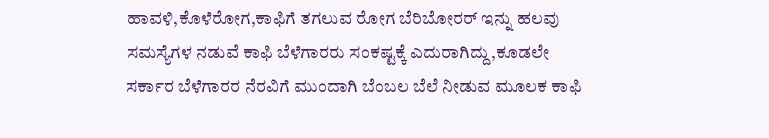ಹಾವಳಿ,ಕೊಳೆರೋಗ,ಕಾಫಿಗೆ ತಗಲುವ ರೋಗ ಬೆರಿಬೋರರ್ ಇನ್ನು ಹಲವು ಸಮಸ್ಯೆಗಳ ನಡುವೆ ಕಾಫಿ ಬೆಳೆಗಾರರು ಸಂಕಷ್ಟಕ್ಕೆ ಎದುರಾಗಿದ್ದು,ಕೂಡಲೇ ಸರ್ಕಾರ ಬೆಳೆಗಾರರ ನೆರವಿಗೆ ಮುಂದಾಗಿ ಬೆಂಬಲ ಬೆಲೆ ನೀಡುವ ಮೂಲಕ ಕಾಫಿ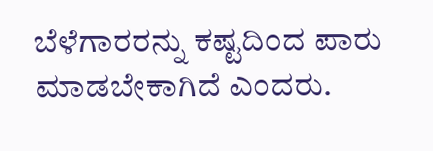ಬೆಳೆಗಾರರನ್ನು ಕಷ್ಟದಿಂದ ಪಾರು ಮಾಡಬೇಕಾಗಿದೆ ಎಂದರು.